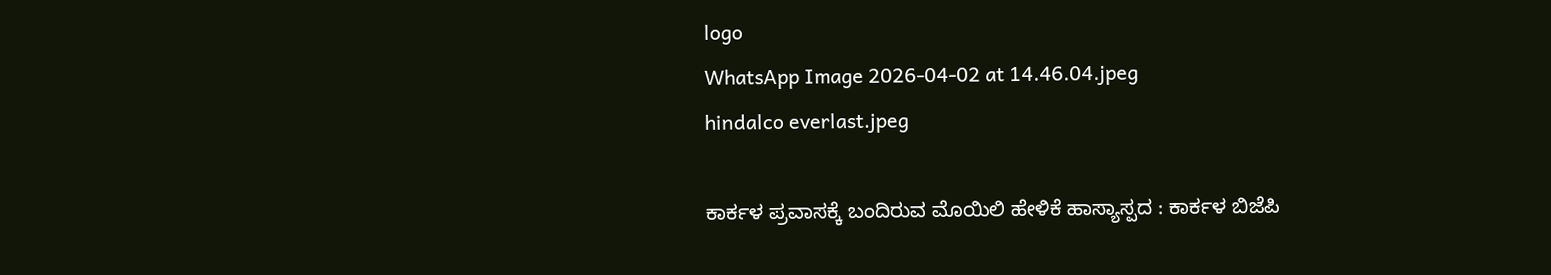logo
WhatsApp Image 2026-04-02 at 14.46.04.jpeg
hindalco everlast.jpeg

ಕಾರ್ಕಳ ಪ್ರವಾಸಕ್ಕೆ ಬಂದಿರುವ ಮೊಯಿಲಿ ಹೇಳಿಕೆ ಹಾಸ್ಯಾಸ್ಪದ : ಕಾರ್ಕಳ ಬಿಜೆಪಿ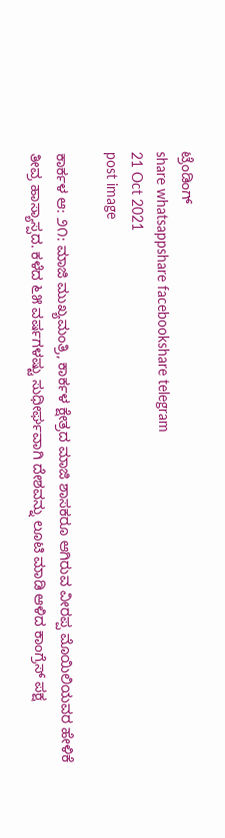ಟ್ರೆಂಡಿಂಗ್
share whatsappshare facebookshare telegram
21 Oct 2021
post image

ಕಾರ್ಕಳ ಆ: ೨೧: ಮಾಜಿ ಮುಖ್ಯಮಂತ್ರಿ, ಕಾರ್ಕಳ ಕ್ಷೇತ್ರದ ಮಾಜಿ ಶಾಸಕರೂ ಆಗಿರುವ ವೀರಪ್ಪ ಮೊಯಿಲಿಯವರ ಹೇಳಿಕೆ ತೀವ್ರ ಹಾಸ್ಯಾಸ್ಪದ. ಕಳೆದ ೬೫ ವರ್ಷಗಳಷ್ಟು ಸುಧೀರ್ಘವಾಗಿ ದೇಶವನ್ನು ಲೂಟಿ ಮಾಡಿ ಆಳಿದ ಕಾಂಗ್ರೆಸ್ ಪಕ್ಷ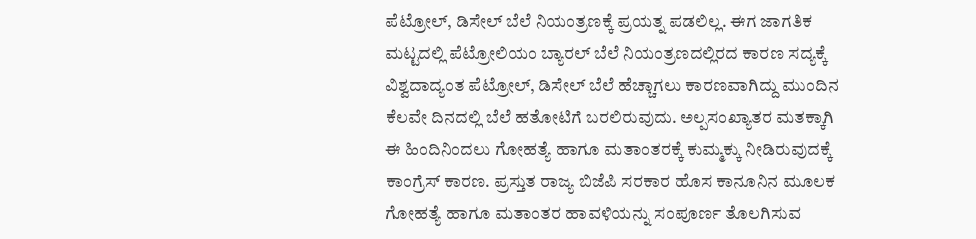ಪೆಟ್ರೋಲ್, ಡಿಸೇಲ್ ಬೆಲೆ ನಿಯಂತ್ರಣಕ್ಕೆ ಪ್ರಯತ್ನ ಪಡಲಿಲ್ಲ. ಈಗ ಜಾಗತಿಕ ಮಟ್ಟದಲ್ಲಿ ಪೆಟ್ರೋಲಿಯಂ ಬ್ಯಾರಲ್ ಬೆಲೆ ನಿಯಂತ್ರಣದಲ್ಲಿರದ ಕಾರಣ ಸದ್ಯಕ್ಕೆ ವಿಶ್ವದಾದ್ಯಂತ ಪೆಟ್ರೋಲ್, ಡಿಸೇಲ್ ಬೆಲೆ ಹೆಚ್ಚಾಗಲು ಕಾರಣವಾಗಿದ್ದು ಮುಂದಿನ ಕೆಲವೇ ದಿನದಲ್ಲಿ ಬೆಲೆ ಹತೋಟಿಗೆ ಬರಲಿರುವುದು. ಅಲ್ಪಸಂಖ್ಯಾತರ ಮತಕ್ಕಾಗಿ ಈ ಹಿಂದಿನಿಂದಲು ಗೋಹತ್ಯೆ ಹಾಗೂ ಮತಾಂತರಕ್ಕೆ ಕುಮ್ಮಕ್ಕು ನೀಡಿರುವುದಕ್ಕೆ ಕಾಂಗ್ರೆಸ್ ಕಾರಣ. ಪ್ರಸ್ತುತ ರಾಜ್ಯ ಬಿಜೆಪಿ ಸರಕಾರ ಹೊಸ ಕಾನೂನಿನ ಮೂಲಕ ಗೋಹತ್ಯೆ ಹಾಗೂ ಮತಾಂತರ ಹಾವಳಿಯನ್ನು ಸಂಪೂರ್ಣ ತೊಲಗಿಸುವ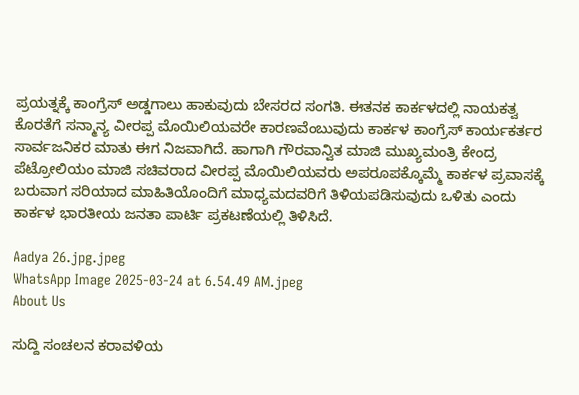ಪ್ರಯತ್ನಕ್ಕೆ ಕಾಂಗ್ರೆಸ್ ಅಡ್ಡಗಾಲು ಹಾಕುವುದು ಬೇಸರದ ಸಂಗತಿ. ಈತನಕ ಕಾರ್ಕಳದಲ್ಲಿ ನಾಯಕತ್ವ ಕೊರತೆಗೆ ಸನ್ಮಾನ್ಯ ವೀರಪ್ಪ ಮೊಯಿಲಿಯವರೇ ಕಾರಣವೆಂಬುವುದು ಕಾರ್ಕಳ ಕಾಂಗ್ರೆಸ್ ಕಾರ್ಯಕರ್ತರ ಸಾರ್ವಜನಿಕರ ಮಾತು ಈಗ ನಿಜವಾಗಿದೆ. ಹಾಗಾಗಿ ಗೌರವಾನ್ವಿತ ಮಾಜಿ ಮುಖ್ಯಮಂತ್ರಿ ಕೇಂದ್ರ ಪೆಟ್ರೋಲಿಯಂ ಮಾಜಿ ಸಚಿವರಾದ ವೀರಪ್ಪ ಮೊಯಿಲಿಯವರು ಅಪರೂಪಕ್ಕೊಮ್ಮೆ ಕಾರ್ಕಳ ಪ್ರವಾಸಕ್ಕೆ ಬರುವಾಗ ಸರಿಯಾದ ಮಾಹಿತಿಯೊಂದಿಗೆ ಮಾಧ್ಯಮದವರಿಗೆ ತಿಳಿಯಪಡಿಸುವುದು ಒಳಿತು ಎಂದು ಕಾರ್ಕಳ ಭಾರತೀಯ ಜನತಾ ಪಾರ್ಟಿ ಪ್ರಕಟಣೆಯಲ್ಲಿ ತಿಳಿಸಿದೆ.

Aadya 26.jpg.jpeg
WhatsApp Image 2025-03-24 at 6.54.49 AM.jpeg
About Us

ಸುದ್ದಿ ಸಂಚಲನ ಕರಾವಳಿಯ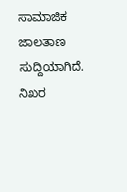ಸಾಮಾಜಿಕ ಜಾಲತಾಣ ಸುದ್ದಿಯಾಗಿದೆ. ನಿಖರ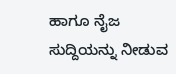ಹಾಗೂ ನೈಜ ಸುದ್ದಿಯನ್ನು ನೀಡುವ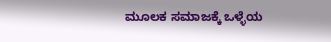ಮೂಲಕ ಸಮಾಜಕ್ಕೆ ಒಳ್ಳೆಯ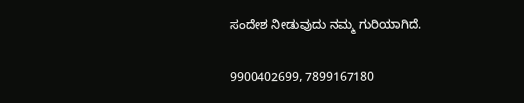ಸಂದೇಶ ನೀಡುವುದು ನಮ್ಮ ಗುರಿಯಾಗಿದೆ.

9900402699, 7899167180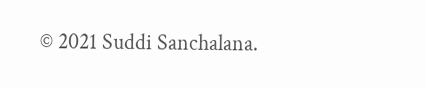© 2021 Suddi Sanchalana.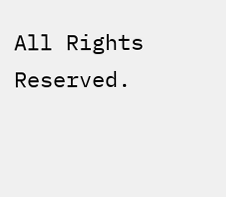All Rights Reserved.